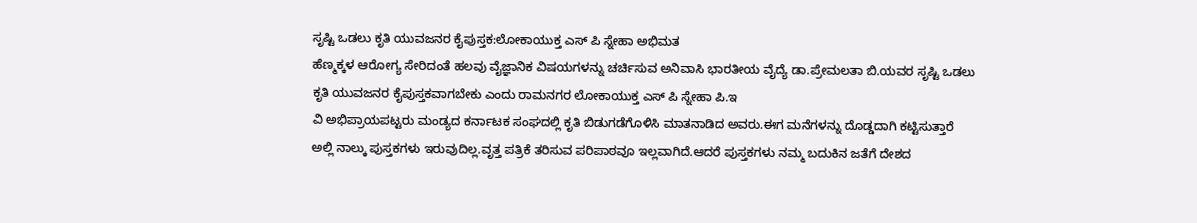ಸೃಷ್ಟಿ ಒಡಲು ಕೃತಿ ಯುವಜನರ ಕೈಪುಸ್ತಕ:ಲೋಕಾಯುಕ್ತ ಎಸ್ ಪಿ ಸ್ನೇಹಾ ಅಭಿಮತ
ಹೆಣ್ಮಕ್ಕಳ ಆರೋಗ್ಯ ಸೇರಿದಂತೆ ಹಲವು ವೈಜ್ಞಾನಿಕ ವಿಷಯಗಳನ್ನು ಚರ್ಚಿಸುವ ಅನಿವಾಸಿ ಭಾರತೀಯ ವೈದ್ಯೆ ಡಾ.ಪ್ರೇಮಲತಾ ಬಿ.ಯವರ ಸೃಷ್ಟಿ ಒಡಲು ಕೃತಿ ಯುವಜನರ ಕೈಪುಸ್ತಕವಾಗಬೇಕು ಎಂದು ರಾಮನಗರ ಲೋಕಾಯುಕ್ತ ಎಸ್ ಪಿ ಸ್ನೇಹಾ ಪಿ.ಇ
ವಿ ಅಭಿಪ್ರಾಯಪಟ್ಟರು ಮಂಡ್ಯದ ಕರ್ನಾಟಕ ಸಂಘದಲ್ಲಿ ಕೃತಿ ಬಿಡುಗಡೆಗೊಳಿಸಿ ಮಾತನಾಡಿದ ಅವರು.ಈಗ ಮನೆಗಳನ್ನು ದೊಡ್ಡದಾಗಿ ಕಟ್ಟಿಸುತ್ತಾರೆ ಅಲ್ಲಿ ನಾಲ್ಕು ಪುಸ್ತಕಗಳು ಇರುವುದಿಲ್ಲ.ವೃತ್ತ ಪತ್ರಿಕೆ ತರಿಸುವ ಪರಿಪಾಠವೂ ಇಲ್ಲವಾಗಿದೆ.ಆದರೆ ಪುಸ್ತಕಗಳು ನಮ್ಮ ಬದುಕಿನ ಜತೆಗೆ ದೇಶದ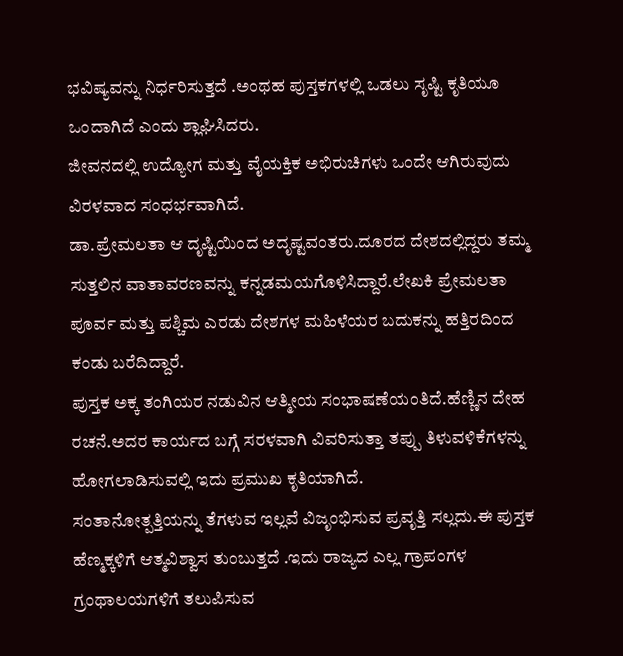ಭವಿಷ್ಯವನ್ನು ನಿರ್ಧರಿಸುತ್ತದೆ .ಅಂಥಹ ಪುಸ್ತಕಗಳಲ್ಲಿ ಒಡಲು ಸೃಷ್ಟಿ ಕೃತಿಯೂ ಒಂದಾಗಿದೆ ಎಂದು ಶ್ಲಾಘಿಸಿದರು.
ಜೀವನದಲ್ಲಿ ಉದ್ಯೋಗ ಮತ್ತು ವೈಯಕ್ತಿಕ ಅಭಿರುಚಿಗಳು ಒಂದೇ ಆಗಿರುವುದು ವಿರಳವಾದ ಸಂಧರ್ಭವಾಗಿದೆ.
ಡಾ.ಪ್ರೇಮಲತಾ ಆ ದೃಷ್ಟಿಯಿಂದ ಅದೃಷ್ಟವಂತರು.ದೂರದ ದೇಶದಲ್ಲಿದ್ದರು ತಮ್ಮ ಸುತ್ತಲಿನ ವಾತಾವರಣವನ್ನು ಕನ್ನಡಮಯಗೊಳಿಸಿದ್ದಾರೆ.ಲೇಖಕಿ ಪ್ರೇಮಲತಾ ಪೂರ್ವ ಮತ್ತು ಪಶ್ಚಿಮ ಎರಡು ದೇಶಗಳ ಮಹಿಳೆಯರ ಬದುಕನ್ನು ಹತ್ತಿರದಿಂದ ಕಂಡು ಬರೆದಿದ್ದಾರೆ.
ಪುಸ್ತಕ ಅಕ್ಕ ತಂಗಿಯರ ನಡುವಿನ ಆತ್ಮೀಯ ಸಂಭಾಷಣೆಯಂತಿದೆ.ಹೆಣ್ಣಿನ ದೇಹ ರಚನೆ.ಅದರ ಕಾರ್ಯದ ಬಗ್ಗೆ ಸರಳವಾಗಿ ವಿವರಿಸುತ್ತಾ ತಪ್ಪು ತಿಳುವಳಿಕೆಗಳನ್ನು ಹೋಗಲಾಡಿಸುವಲ್ಲಿ ಇದು ಪ್ರಮುಖ ಕೃತಿಯಾಗಿದೆ.
ಸಂತಾನೋತ್ಪತ್ತಿಯನ್ನು ತೆಗಳುವ ಇಲ್ಲವೆ ವಿಜೃಂಭಿಸುವ ಪ್ರವೃತ್ತಿ ಸಲ್ಲದು.ಈ ಪುಸ್ತಕ ಹೆಣ್ಮಕ್ಕಳಿಗೆ ಆತ್ಮವಿಶ್ವಾಸ ತುಂಬುತ್ತದೆ .ಇದು ರಾಜ್ಯದ ಎಲ್ಲ ಗ್ರಾಪಂಗಳ ಗ್ರಂಥಾಲಯಗಳಿಗೆ ತಲುಪಿಸುವ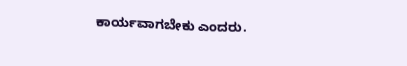ಕಾರ್ಯವಾಗಬೇಕು ಎಂದರು.